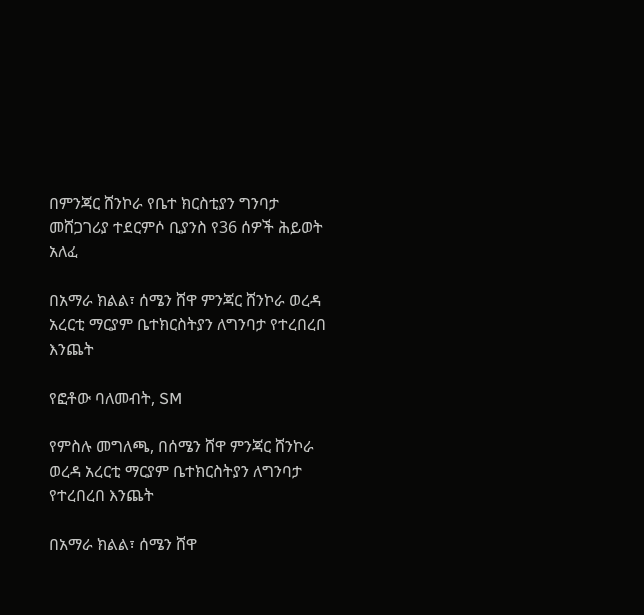በምንጃር ሸንኮራ የቤተ ክርስቲያን ግንባታ መሸጋገሪያ ተደርምሶ ቢያንስ የ36 ሰዎች ሕይወት አለፈ

በአማራ ክልል፣ ሰሜን ሸዋ ምንጃር ሸንኮራ ወረዳ አረርቲ ማርያም ቤተክርስትያን ለግንባታ የተረበረበ እንጨት

የፎቶው ባለመብት, SM

የምስሉ መግለጫ, በሰሜን ሸዋ ምንጃር ሸንኮራ ወረዳ አረርቲ ማርያም ቤተክርስትያን ለግንባታ የተረበረበ እንጨት

በአማራ ክልል፣ ሰሜን ሸዋ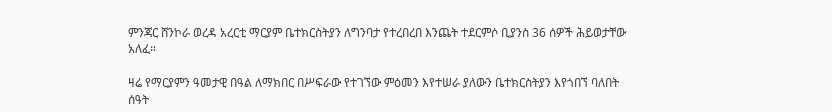ምንጃር ሸንኮራ ወረዳ አረርቲ ማርያም ቤተክርስትያን ለግንባታ የተረበረበ እንጨት ተደርምሶ ቢያንስ 36 ሰዎች ሕይወታቸው አለፈ።

ዛሬ የማርያምን ዓመታዊ በዓል ለማክበር በሥፍራው የተገኘው ምዕመን እየተሠራ ያለውን ቤተክርስትያን እየጎበኘ ባለበት ሰዓት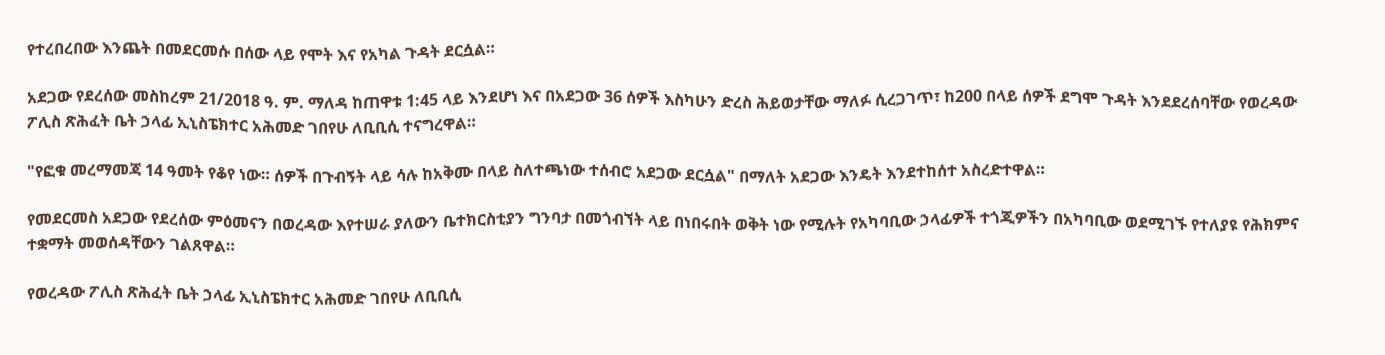የተረበረበው እንጨት በመደርመሱ በሰው ላይ የሞት እና የአካል ጉዳት ደርሷል።

አደጋው የደረሰው መስከረም 21/2018 ዓ. ም. ማለዳ ከጠዋቱ 1:45 ላይ እንደሆነ እና በአደጋው 36 ሰዎች እስካሁን ድረስ ሕይወታቸው ማለፉ ሲረጋገጥ፣ ከ200 በላይ ሰዎች ደግሞ ጉዳት እንደደረሰባቸው የወረዳው ፖሊስ ጽሕፈት ቤት ኃላፊ ኢኒስፔክተር አሕመድ ገበየሁ ለቢቢሲ ተናግረዋል።

"የፎቁ መረማመጃ 14 ዓመት የቆየ ነው። ሰዎች በጉብኝት ላይ ሳሉ ከአቅሙ በላይ ስለተጫነው ተሰብሮ አደጋው ደርሷል" በማለት አደጋው እንዴት እንደተከሰተ አስረድተዋል።

የመደርመስ አደጋው የደረሰው ምዕመናን በወረዳው እየተሠራ ያለውን ቤተክርስቲያን ግንባታ በመጎብኘት ላይ በነበሩበት ወቅት ነው የሚሉት የአካባቢው ኃላፊዎች ተጎጂዎችን በአካባቢው ወደሚገኙ የተለያዩ የሕክምና ተቋማት መወሰዳቸውን ገልጸዋል።

የወረዳው ፖሊስ ጽሕፈት ቤት ኃላፊ ኢኒስፔክተር አሕመድ ገበየሁ ለቢቢሲ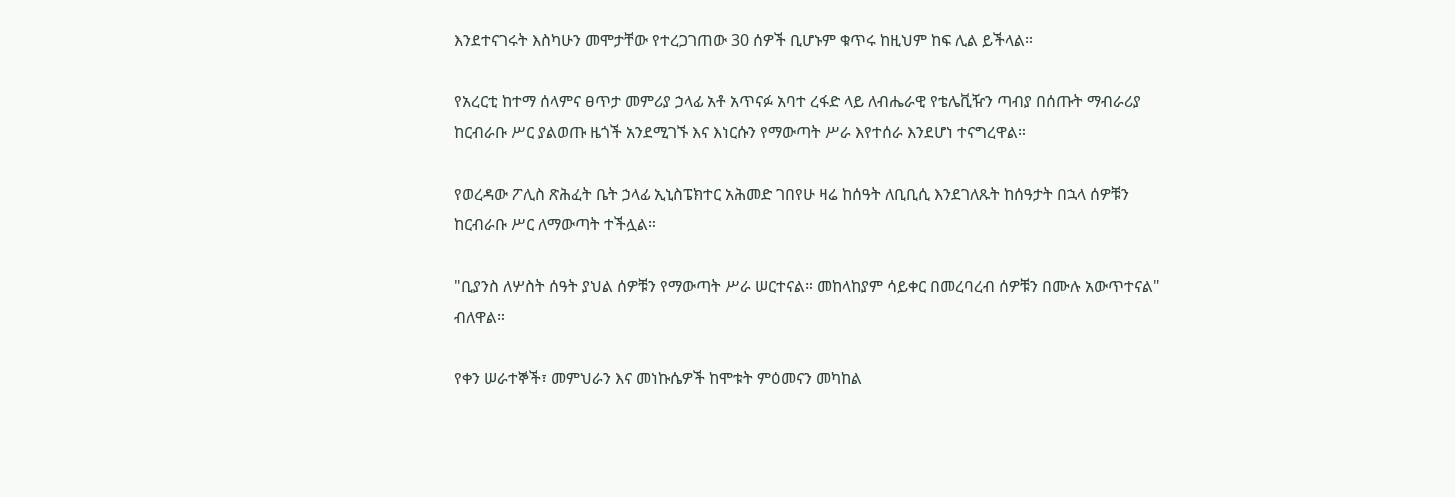እንደተናገሩት እስካሁን መሞታቸው የተረጋገጠው 30 ሰዎች ቢሆኑም ቁጥሩ ከዚህም ከፍ ሊል ይችላል።

የአረርቲ ከተማ ሰላምና ፀጥታ መምሪያ ኃላፊ አቶ አጥናፉ አባተ ረፋድ ላይ ለብሔራዊ የቴሌቪዥን ጣብያ በሰጡት ማብራሪያ ከርብራቡ ሥር ያልወጡ ዜጎች አንደሚገኙ እና እነርሱን የማውጣት ሥራ እየተሰራ እንደሆነ ተናግረዋል።

የወረዳው ፖሊስ ጽሕፈት ቤት ኃላፊ ኢኒስፔክተር አሕመድ ገበየሁ ዛሬ ከሰዓት ለቢቢሲ እንደገለጹት ከሰዓታት በኋላ ሰዎቹን ከርብራቡ ሥር ለማውጣት ተችሏል።

"ቢያንስ ለሦስት ሰዓት ያህል ሰዎቹን የማውጣት ሥራ ሠርተናል። መከላከያም ሳይቀር በመረባረብ ሰዎቹን በሙሉ አውጥተናል" ብለዋል።

የቀን ሠራተኞች፣ መምህራን እና መነኩሴዎች ከሞቱት ምዕመናን መካከል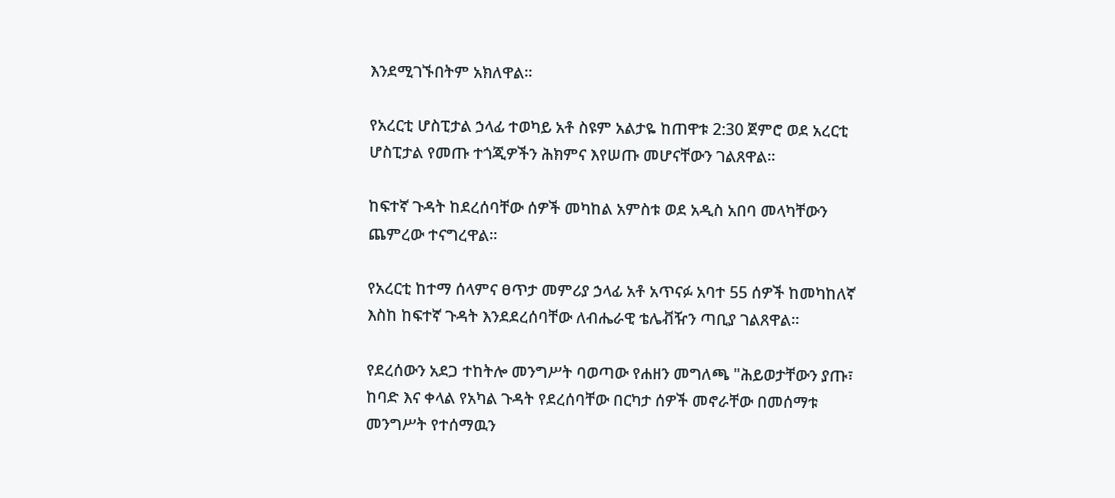እንደሚገኙበትም አክለዋል።

የአረርቲ ሆስፒታል ኃላፊ ተወካይ አቶ ስዩም አልታዬ ከጠዋቱ 2:30 ጀምሮ ወደ አረርቲ ሆስፒታል የመጡ ተጎጂዎችን ሕክምና እየሠጡ መሆናቸውን ገልጸዋል።

ከፍተኛ ጉዳት ከደረሰባቸው ሰዎች መካከል አምስቱ ወደ አዲስ አበባ መላካቸውን ጨምረው ተናግረዋል።

የአረርቲ ከተማ ሰላምና ፀጥታ መምሪያ ኃላፊ አቶ አጥናፉ አባተ 55 ሰዎች ከመካከለኛ እስከ ከፍተኛ ጉዳት እንደደረሰባቸው ለብሔራዊ ቴሌቭዥን ጣቢያ ገልጸዋል።

የደረሰውን አደጋ ተከትሎ መንግሥት ባወጣው የሐዘን መግለጫ "ሕይወታቸውን ያጡ፣ ከባድ እና ቀላል የአካል ጉዳት የደረሰባቸው በርካታ ሰዎች መኖራቸው በመሰማቱ መንግሥት የተሰማዉን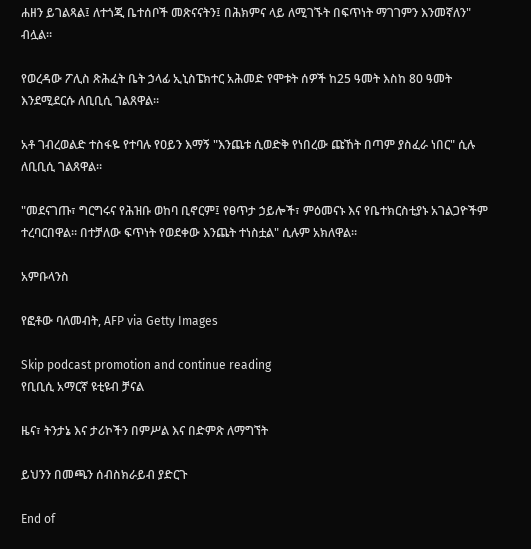ሐዘን ይገልጻል፤ ለተጎጂ ቤተሰቦች መጽናናትን፤ በሕክምና ላይ ለሚገኙት በፍጥነት ማገገምን እንመኛለን" ብሏል።

የወረዳው ፖሊስ ጽሕፈት ቤት ኃላፊ ኢኒስፔክተር አሕመድ የሞቱት ሰዎች ከ25 ዓመት እስከ 80 ዓመት እንደሚደርሱ ለቢቢሲ ገልጸዋል።

አቶ ገብረወልድ ተስፋዬ የተባሉ የዐይን እማኝ "እንጨቱ ሲወድቅ የነበረው ጩኸት በጣም ያስፈራ ነበር" ሲሉ ለቢቢሲ ገልጸዋል።

"መደናገጡ፣ ግርግሩና የሕዝቡ ወከባ ቢኖርም፤ የፀጥታ ኃይሎች፣ ምዕመናኑ እና የቤተክርስቲያኑ አገልጋዮችም ተረባርበዋል። በተቻለው ፍጥነት የወደቀው እንጨት ተነስቷል" ሲሉም አክለዋል።

አምቡላንስ

የፎቶው ባለመብት, AFP via Getty Images

Skip podcast promotion and continue reading
የቢቢሲ አማርኛ ዩቲዩብ ቻናል

ዜና፣ ትንታኔ እና ታሪኮችን በምሥል እና በድምጽ ለማግኘት

ይህንን በመጫን ሰብስክራይብ ያድርጉ

End of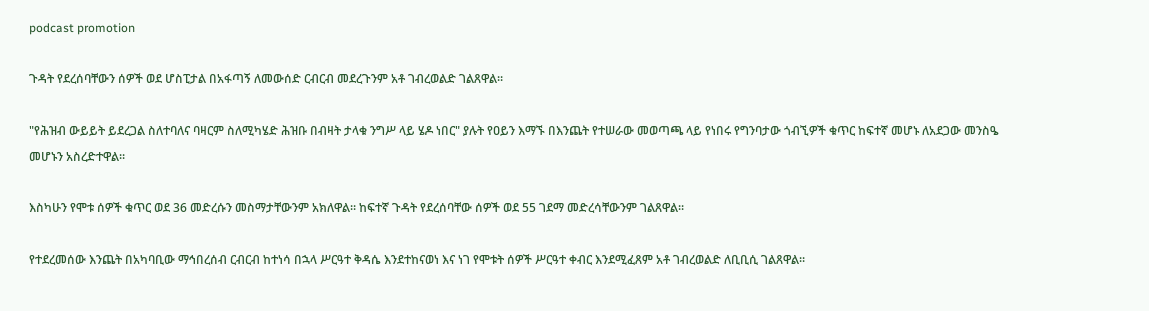podcast promotion

ጉዳት የደረሰባቸውን ሰዎች ወደ ሆስፒታል በአፋጣኝ ለመውሰድ ርብርብ መደረጉንም አቶ ገብረወልድ ገልጸዋል።

"የሕዝብ ውይይት ይደረጋል ስለተባለና ባዛርም ስለሚካሄድ ሕዝቡ በብዛት ታላቁ ንግሥ ላይ ሄዶ ነበር" ያሉት የዐይን እማኙ በእንጨት የተሠራው መወጣጫ ላይ የነበሩ የግንባታው ጎብኚዎች ቁጥር ከፍተኛ መሆኑ ለአደጋው መንስዔ መሆኑን አስረድተዋል።

እስካሁን የሞቱ ሰዎች ቁጥር ወደ 36 መድረሱን መስማታቸውንም አክለዋል። ከፍተኛ ጉዳት የደረሰባቸው ሰዎች ወደ 55 ገደማ መድረሳቸውንም ገልጸዋል።

የተደረመሰው እንጨት በአካባቢው ማኅበረሰብ ርብርብ ከተነሳ በኋላ ሥርዓተ ቅዳሴ እንደተከናወነ እና ነገ የሞቱት ሰዎች ሥርዓተ ቀብር እንደሚፈጸም አቶ ገብረወልድ ለቢቢሲ ገልጸዋል።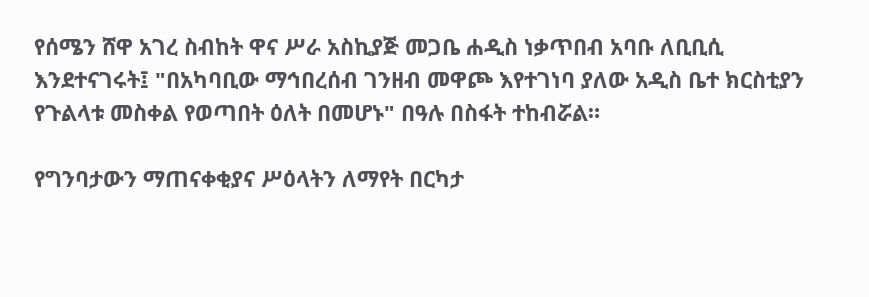የሰሜን ሸዋ አገረ ስብከት ዋና ሥራ አስኪያጅ መጋቤ ሐዲስ ነቃጥበብ አባቡ ለቢቢሲ እንደተናገሩት፤ "በአካባቢው ማኅበረሰብ ገንዘብ መዋጮ እየተገነባ ያለው አዲስ ቤተ ክርስቲያን የጉልላቱ መስቀል የወጣበት ዕለት በመሆኑ" በዓሉ በስፋት ተከብሯል።

የግንባታውን ማጠናቀቂያና ሥዕላትን ለማየት በርካታ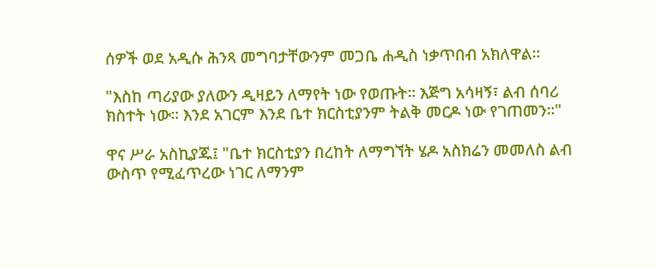ሰዎች ወደ አዲሱ ሕንጻ መግባታቸውንም መጋቤ ሐዲስ ነቃጥበብ አክለዋል።

"እስከ ጣሪያው ያለውን ዲዛይን ለማየት ነው የወጡት። እጅግ አሳዛኝ፣ ልብ ሰባሪ ክስተት ነው። እንደ አገርም እንደ ቤተ ክርስቲያንም ትልቅ መርዶ ነው የገጠመን።"

ዋና ሥራ አስኪያጁ፤ "ቤተ ክርስቲያን በረከት ለማግኘት ሄዶ አስክሬን መመለስ ልብ ውስጥ የሚፈጥረው ነገር ለማንም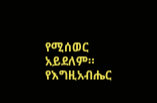የሚሰወር አይደለም። የእግዚአብሔር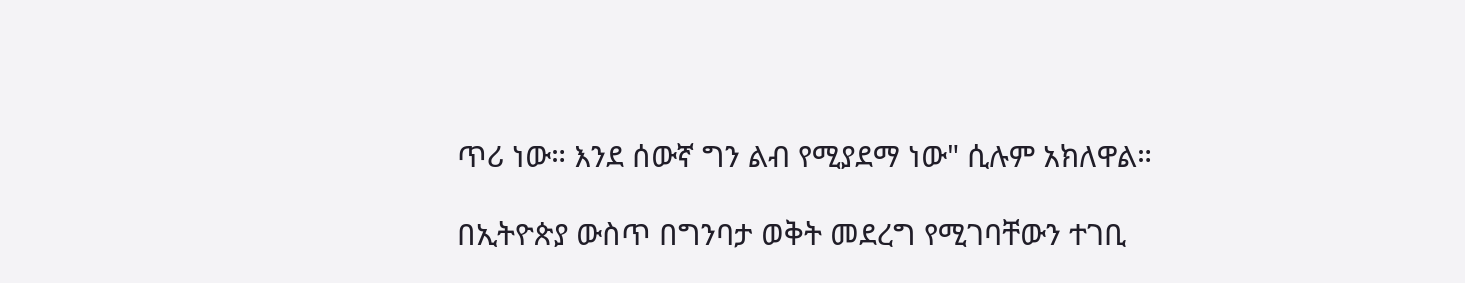ጥሪ ነው። እንደ ሰውኛ ግን ልብ የሚያደማ ነው" ሲሉም አክለዋል።

በኢትዮጵያ ውስጥ በግንባታ ወቅት መደረግ የሚገባቸውን ተገቢ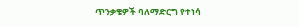ጥንቃቄዎች ባለማድርግ የተነሳ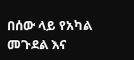በሰው ላይ የአካል መጉደል እና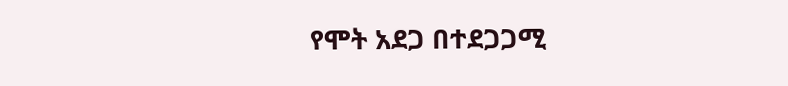የሞት አደጋ በተደጋጋሚ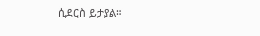ሲደርስ ይታያል።